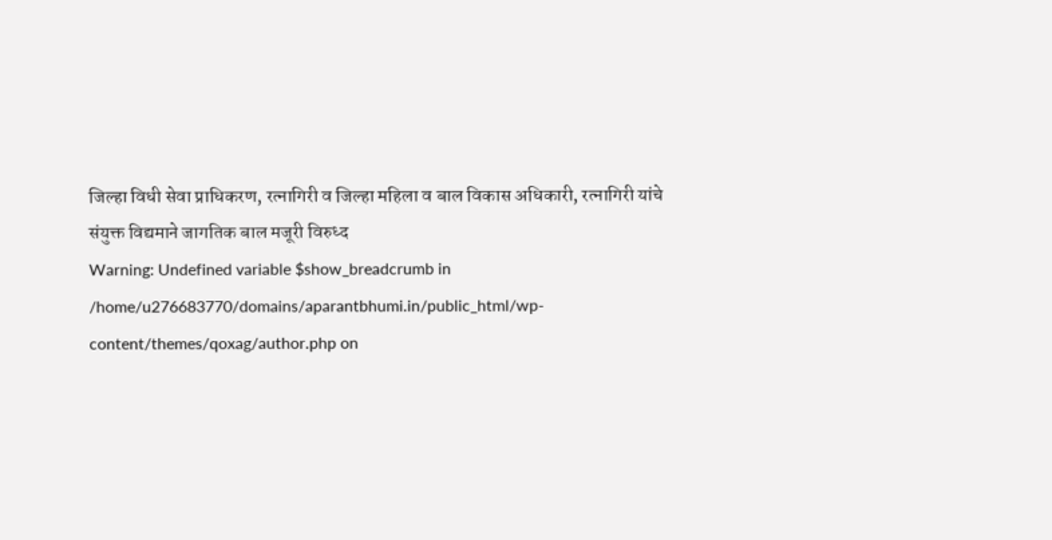जिल्हा विधी सेवा प्राधिकरण, रत्नागिरी व जिल्हा महिला व बाल विकास अधिकारी, रत्नागिरी यांचे संयुक्त विद्यमाने जागतिक बाल मजूरी विरुध्द
Warning: Undefined variable $show_breadcrumb in /home/u276683770/domains/aparantbhumi.in/public_html/wp-content/themes/qoxag/author.php on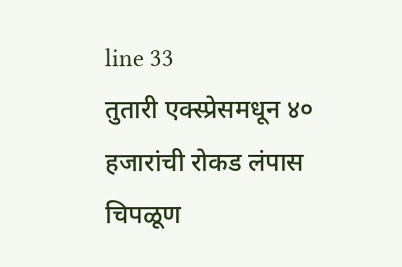line 33
तुतारी एक्स्प्रेसमधून ४० हजारांची रोकड लंपास
चिपळूण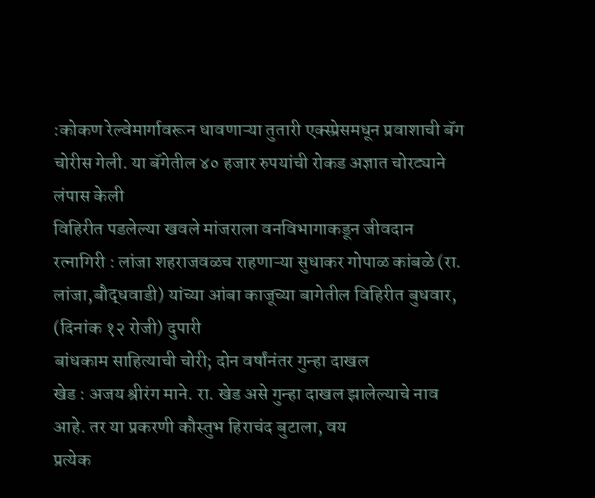:कोकण रेल्वेमार्गावरून धावणाऱ्या तुतारी एक्स्प्रेसमधून प्रवाशाची बॅग चोरीस गेली. या बॅगेतील ४० हजार रुपयांची रोकड अज्ञात चोरट्याने लंपास केली
विहिरीत पडलेल्या खवले मांजराला वनविभागाकडून जीवदान
रत्नागिरी : लांजा शहराजवळच राहणाऱ्या सुधाकर गोपाळ कांबळे (रा. लांजा,बौद्धवाडी) यांच्या आंबा काजूच्या बागेतील विहिरीत बुधवार, (दिनांक १२ रोजी) दुपारी
बांधकाम साहित्याची चोरी; दोन वर्षांनंतर गुन्हा दाखल
खेड : अजय श्रीरंग माने. रा. खेड असे गुन्हा दाखल झालेल्याचे नाव आहे. तर या प्रकरणी कौस्तुभ हिराचंद बुटाला, वय
प्रत्येक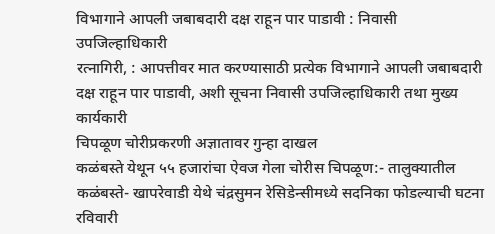विभागाने आपली जबाबदारी दक्ष राहून पार पाडावी : निवासी उपजिल्हाधिकारी
रत्नागिरी, : आपत्तीवर मात करण्यासाठी प्रत्येक विभागाने आपली जबाबदारी दक्ष राहून पार पाडावी, अशी सूचना निवासी उपजिल्हाधिकारी तथा मुख्य कार्यकारी
चिपळूण चोरीप्रकरणी अज्ञातावर गुन्हा दाखल
कळंबस्ते येथून ५५ हजारांचा ऐवज गेला चोरीस चिपळूण:- तालुक्यातील कळंबस्ते- खापरेवाडी येथे चंद्रसुमन रेसिडेन्सीमध्ये सदनिका फोडल्याची घटना रविवारी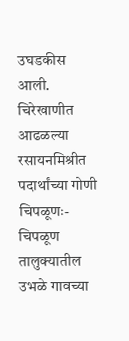उघडकीस आली.
चिरेखाणीत आढळल्या रसायनमिश्रीत पदार्थांच्या गोणी
चिपळूणः-चिपळूण तालुक्यातील उभळे गावच्या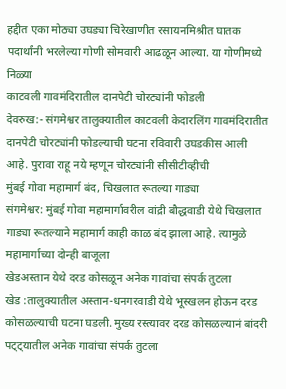हद्दीत एका मोठ्या उघड्या चिरेखाणीत रसायनमिश्रीत घातक पदार्थांनी भरलेल्या गोणी सोमवारी आढळून आल्या. या गोणीमध्ये निळ्या
काटवली गावमंदिरातील दानपेटी चोरट्यांनी फोडली
देवरुख:- संगमेश्वर तालुक्यातील काटवली केदारलिंग गावमंदिरातीत दानपेटी चोरट्यांनी फोडल्याची घटना रविवारी उघडकीस आली आहे. पुरावा राहू नये म्हणून चोरट्यांनी सीसीटीव्हीची
मुंबई गोवा महामार्ग बंद, चिखलात रूतल्या गाड्या
संगमेश्वर: मुंबई गोवा महामार्गावरील वांद्री बौद्धवाडी येथे चिखलात गाड्या रूतल्याने महामार्ग काही काळ बंद झाला आहे. त्यामुळे महामार्गाच्या दोन्ही बाजूला
खेडअस्तान येथे दरड कोसळून अनेक गावांचा संपर्क तुटला
खेड :तालुक्यातील अस्तान-धनगरवाडी येथे भूस्खलन होऊन दरड कोसळल्याची घटना घडली. मुख्य रस्त्यावर दरड कोसळल्यानं बांदरी पट्ट्यातील अनेक गावांचा संपर्क तुटला